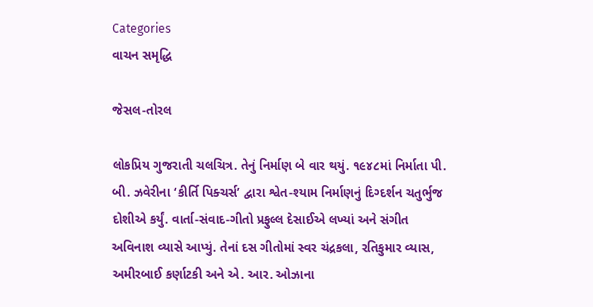Categories
વાચન સમૃદ્ધિ

જેસલ-તોરલ

લોકપ્રિય ગુજરાતી ચલચિત્ર. તેનું નિર્માણ બે વાર થયું. ૧૯૪૮માં નિર્માતા પી. બી. ઝવેરીના ‘કીર્તિ પિક્ચર્સ’ દ્વારા શ્વેત-શ્યામ નિર્માણનું દિગ્દર્શન ચતુર્ભુજ દોશીએ કર્યું. વાર્તા-સંવાદ-ગીતો પ્રફુલ્લ દેસાઈએ લખ્યાં અને સંગીત અવિનાશ વ્યાસે આપ્યું. તેનાં દસ ગીતોમાં સ્વર ચંદ્રકલા, રતિકુમાર વ્યાસ, અમીરબાઈ કર્ણાટકી અને એ. આર. ઓઝાના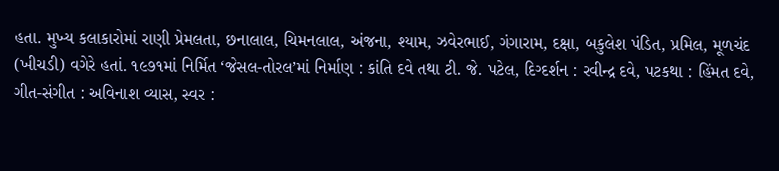હતા. મુખ્ય કલાકારોમાં રાણી પ્રેમલતા, છનાલાલ, ચિમનલાલ, અંજના, શ્યામ, ઝવેરભાઈ, ગંગારામ, દક્ષા, બકુલેશ પંડિત, પ્રમિલ, મૂળચંદ (ખીચડી) વગેરે હતાં. ૧૯૭૧માં નિર્મિત ‘જેસલ-તોરલ’માં નિર્માણ : કાંતિ દવે તથા ટી. જે. પટેલ, દિગ્દર્શન : રવીન્દ્ર દવે, પટકથા : હિંમત દવે, ગીત-સંગીત : અવિનાશ વ્યાસ, સ્વર :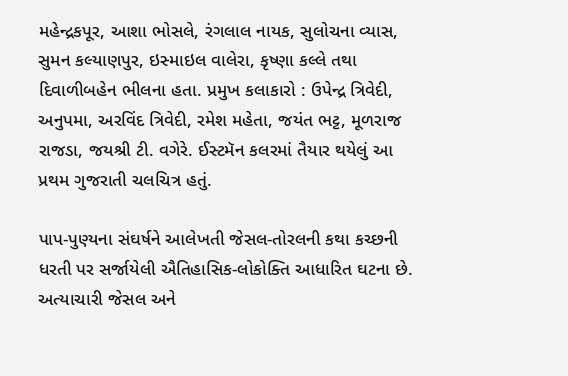મહેન્દ્રકપૂર, આશા ભોસલે, રંગલાલ નાયક, સુલોચના વ્યાસ, સુમન કલ્યાણપુર, ઇસ્માઇલ વાલેરા, કૃષ્ણા કલ્લે તથા દિવાળીબહેન ભીલના હતા. પ્રમુખ કલાકારો : ઉપેન્દ્ર ત્રિવેદી, અનુપમા, અરવિંદ ત્રિવેદી, રમેશ મહેતા, જયંત ભટ્ટ, મૂળરાજ રાજડા, જયશ્રી ટી. વગેરે. ઈસ્ટમૅન કલરમાં તૈયાર થયેલું આ પ્રથમ ગુજરાતી ચલચિત્ર હતું.

પાપ-પુણ્યના સંઘર્ષને આલેખતી જેસલ-તોરલની કથા કચ્છની ધરતી પર સર્જાયેલી ઐતિહાસિક-લોકોક્તિ આધારિત ઘટના છે. અત્યાચારી જેસલ અને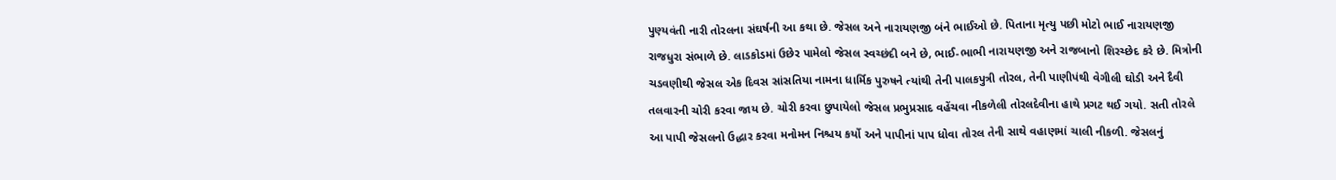પુણ્યવંતી નારી તોરલના સંઘર્ષની આ કથા છે. જેસલ અને નારાયણજી બંને ભાઈઓ છે. પિતાના મૃત્યુ પછી મોટો ભાઈ નારાયણજી રાજધુરા સંભાળે છે. લાડકોડમાં ઉછેર પામેલો જેસલ સ્વચ્છંદી બને છે, ભાઈ-ભાભી નારાયણજી અને રાજબાનો શિરચ્છેદ કરે છે. મિત્રોની ચડવણીથી જેસલ એક દિવસ સાંસતિયા નામના ધાર્મિક પુરુષને ત્યાંથી તેની પાલકપુત્રી તોરલ, તેની પાણીપંથી વેગીલી ઘોડી અને દૈવી તલવારની ચોરી કરવા જાય છે. ચોરી કરવા છુપાયેલો જેસલ પ્રભુપ્રસાદ વહેંચવા નીકળેલી તોરલદેવીના હાથે પ્રગટ થઈ ગયો. સતી તોરલે આ પાપી જેસલનો ઉદ્ધાર કરવા મનોમન નિશ્ચય કર્યો અને પાપીનાં પાપ ધોવા તોરલ તેની સાથે વહાણમાં ચાલી નીકળી. જેસલનું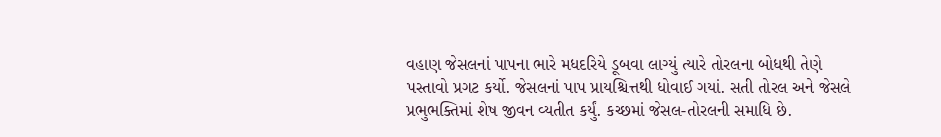વહાણ જેસલનાં પાપના ભારે મધદરિયે ડૂબવા લાગ્યું ત્યારે તોરલના બોધથી તેણે પસ્તાવો પ્રગટ કર્યો. જેસલનાં પાપ પ્રાયશ્ચિત્તથી ધોવાઈ ગયાં. સતી તોરલ અને જેસલે પ્રભુભક્તિમાં શેષ જીવન વ્યતીત કર્યું. કચ્છમાં જેસલ-તોરલની સમાધિ છે.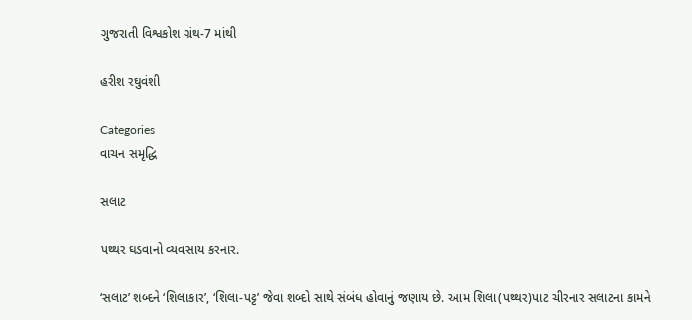ગુજરાતી વિશ્વકોશ ગ્રંથ-7 માંથી

હરીશ રઘુવંશી

Categories
વાચન સમૃદ્ધિ

સલાટ

પથ્થર ઘડવાનો વ્યવસાય કરનાર.

‘સલાટ’ શબ્દને ‘શિલાકાર’, ‘શિલા-પટ્ટ’ જેવા શબ્દો સાથે સંબંધ હોવાનું જણાય છે. આમ શિલા(પથ્થર)પાટ ચીરનાર સલાટના કામને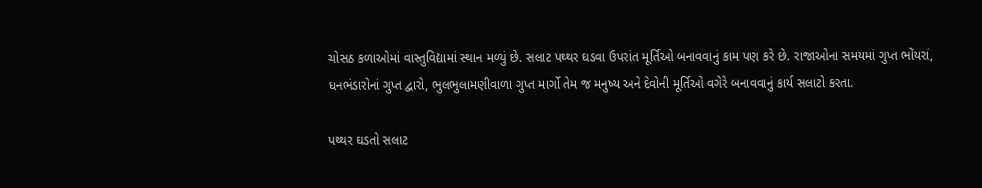ચોસઠ કળાઓમાં વાસ્તુવિદ્યામાં સ્થાન મળ્યું છે. સલાટ પથ્થર ઘડવા ઉપરાંત મૂર્તિઓ બનાવવાનું કામ પણ કરે છે. રાજાઓના સમયમાં ગુપ્ત ભોંયરાં, ધનભંડારોનાં ગુપ્ત દ્વારો, ભુલભુલામણીવાળા ગુપ્ત માર્ગો તેમ જ મનુષ્ય અને દેવોની મૂર્તિઓ વગેરે બનાવવાનું કાર્ય સલાટો કરતા.

પથ્થર ઘડતો સલાટ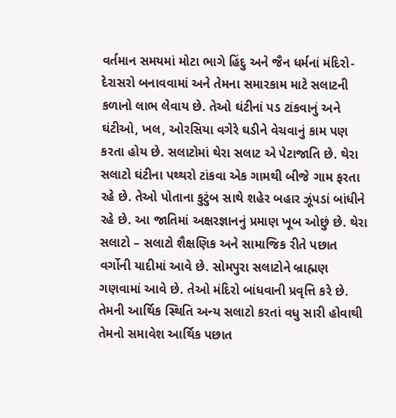વર્તમાન સમયમાં મોટા ભાગે હિંદુ અને જૈન ધર્મનાં મંદિરો-દેરાસરો બનાવવામાં અને તેમના સમારકામ માટે સલાટની કળાનો લાભ લેવાય છે. તેઓ ઘંટીનાં પડ ટાંકવાનું અને ઘંટીઓ, ખલ, ઓરસિયા વગેરે ઘડીને વેચવાનું કામ પણ કરતા હોય છે. સલાટોમાં થેરા સલાટ એ પેટાજાતિ છે. થેરા સલાટો ઘંટીના પથ્થરો ટાંકવા એક ગામથી બીજે ગામ ફરતા રહે છે. તેઓ પોતાના કુટુંબ સાથે શહેર બહાર ઝૂંપડાં બાંધીને રહે છે. આ જાતિમાં અક્ષરજ્ઞાનનું પ્રમાણ ખૂબ ઓછું છે. થેરા સલાટો – સલાટો શૈક્ષણિક અને સામાજિક રીતે પછાત વર્ગોની યાદીમાં આવે છે. સોમપુરા સલાટોને બ્રાહ્મણ ગણવામાં આવે છે. તેઓ મંદિરો બાંધવાની પ્રવૃત્તિ કરે છે. તેમની આર્થિક સ્થિતિ અન્ય સલાટો કરતાં વધુ સારી હોવાથી તેમનો સમાવેશ આર્થિક પછાત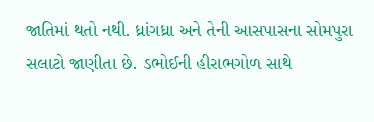જાતિમાં થતો નથી. ધ્રાંગધ્રા અને તેની આસપાસના સોમપુરા સલાટો જાણીતા છે. ડભોઈની હીરાભગોળ સાથે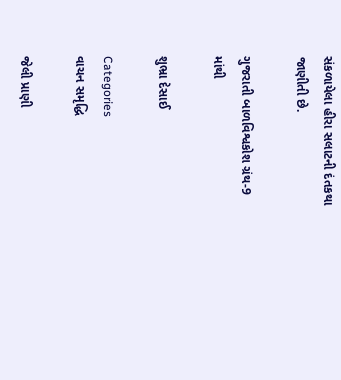સંકળાયેલા હીરા સલાટની દંતકથા જાણીતી છે.

ગુજરાતી બાળવિશ્વકોશ ગ્રંથ-9 માંથી

શુભ્રા દેસાઈ

Categories
વાચન સમૃદ્ધિ

જેલી પ્રાણી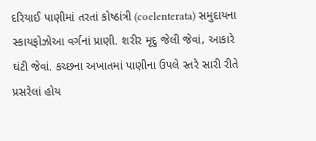દરિયાઈ પાણીમાં તરતાં કોષ્ઠાંત્રી (coelenterata) સમુદાયના સ્કાયફોઝોઆ વર્ગનાં પ્રાણી. શરીર મૃદુ જેલી જેવાં, આકારે ઘંટી જેવાં. કચ્છના અખાતમાં પાણીના ઉપલે સ્તરે સારી રીતે પ્રસરેલાં હોય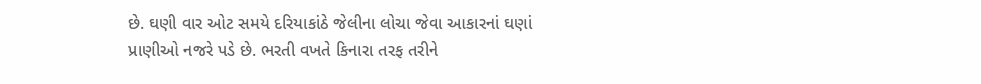છે. ઘણી વાર ઓટ સમયે દરિયાકાંઠે જેલીના લોચા જેવા આકારનાં ઘણાં પ્રાણીઓ નજરે પડે છે. ભરતી વખતે કિનારા તરફ તરીને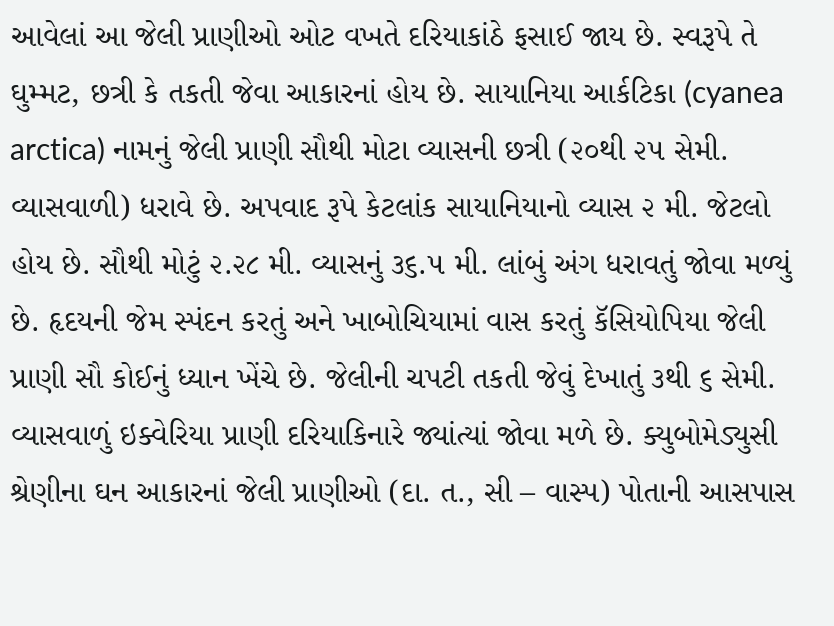આવેલાં આ જેલી પ્રાણીઓ ઓટ વખતે દરિયાકાંઠે ફસાઈ જાય છે. સ્વરૂપે તે ઘુમ્મટ, છત્રી કે તકતી જેવા આકારનાં હોય છે. સાયાનિયા આર્કટિકા (cyanea arctica) નામનું જેલી પ્રાણી સૌથી મોટા વ્યાસની છત્રી (૨૦થી ૨૫ સેમી. વ્યાસવાળી) ધરાવે છે. અપવાદ રૂપે કેટલાંક સાયાનિયાનો વ્યાસ ૨ મી. જેટલો હોય છે. સૌથી મોટું ૨.૨૮ મી. વ્યાસનું ૩૬.૫ મી. લાંબું અંગ ધરાવતું જોવા મળ્યું છે. હૃદયની જેમ સ્પંદન કરતું અને ખાબોચિયામાં વાસ કરતું કૅસિયોપિયા જેલી પ્રાણી સૌ કોઈનું ધ્યાન ખેંચે છે. જેલીની ચપટી તકતી જેવું દેખાતું ૩થી ૬ સેમી. વ્યાસવાળું ઇક્વેરિયા પ્રાણી દરિયાકિનારે જ્યાંત્યાં જોવા મળે છે. ક્યુબોમેડ્યુસી શ્રેણીના ઘન આકારનાં જેલી પ્રાણીઓ (દા. ત., સી – વાસ્પ) પોતાની આસપાસ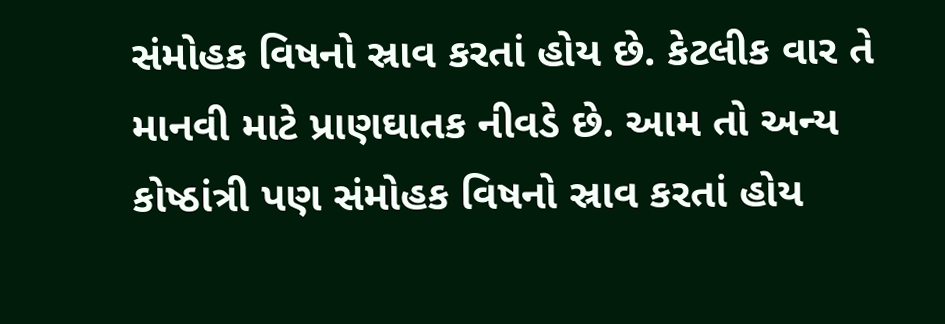સંમોહક વિષનો સ્રાવ કરતાં હોય છે. કેટલીક વાર તે માનવી માટે પ્રાણઘાતક નીવડે છે. આમ તો અન્ય કોષ્ઠાંત્રી પણ સંમોહક વિષનો સ્રાવ કરતાં હોય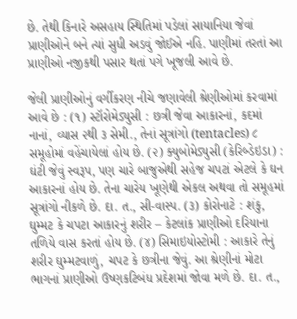છે. તેથી કિનારે અસહાય સ્થિતિમાં પડેલાં સાયાનિયા જેવાં પ્રાણીઓને બને ત્યાં સુધી અડવું જોઈએ નહિ. પાણીમાં તરતાં આ પ્રાણીઓ નજીકથી પસાર થતાં પગે ખૂજલી આવે છે.

જેલી પ્રાણીઓનું વર્ગીકરણ નીચે જણાવેલી શ્રેણીઓમાં કરવામાં આવે છે : (૧) સ્ટૉરોમેડ્યુસી : છત્રી જેવા આકારનાં, કદમાં નાનાં, વ્યાસ ૨થી ૩ સેમી., તેનાં સૂત્રાંગો (tentacles) ૮ સમૂહોમાં વહેંચાયેલાં હોય છે. (૨) ક્યુબોમેડ્યુસી (કેરિબ્ડેઇડા) : ઘંટી જેવું સ્વરૂપ, પણ ચારે બાજુએથી સહેજ ચપટાં એટલે કે ઘન આકારનાં હોય છે. તેના ચારેય ખૂણેથી એકલ અથવા તો સમૂહમાં સૂત્રાંગો નીકળે છે. દા. ત., સી-વાસ્પ. (૩) કોરોનાટે : શંકુ, ઘુમ્મટ કે ચપટા આકારનું શરીર – કેટલાંક પ્રાણીઓ દરિયાના તળિયે વાસ કરતાં હોય છે. (૪) સિમાઇયોસ્ટોમી : આકારે તેનું શરીર ઘુમ્મટવાળું, ચપટ કે છત્રીના જેવું. આ શ્રેણીનાં મોટા ભાગનાં પ્રાણીઓ ઉષ્ણકટિબંધ પ્રદેશમાં જોવા મળે છે. દા. ત.,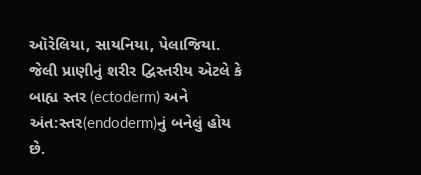ઑરેલિયા, સાયનિયા, પેલાજિયા. જેલી પ્રાણીનું શરીર દ્વિસ્તરીય એટલે કે બાહ્ય સ્તર (ectoderm) અને અંત:સ્તર(endoderm)નું બનેલું હોય છે.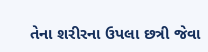તેના શરીરના ઉપલા છત્રી જેવા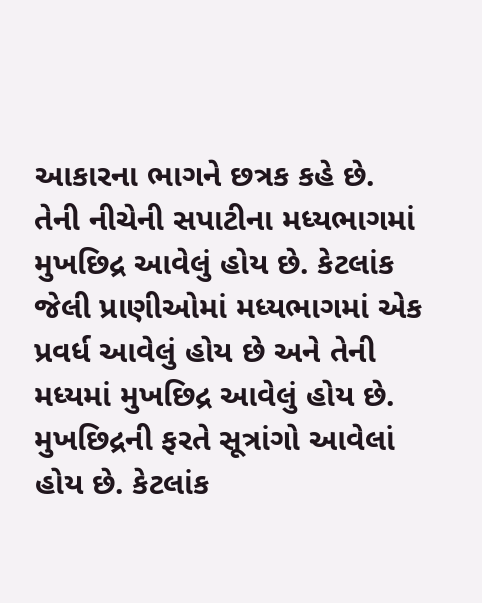આકારના ભાગને છત્રક કહે છે. તેની નીચેની સપાટીના મધ્યભાગમાં મુખછિદ્ર આવેલું હોય છે. કેટલાંક જેલી પ્રાણીઓમાં મધ્યભાગમાં એક પ્રવર્ધ આવેલું હોય છે અને તેની મધ્યમાં મુખછિદ્ર આવેલું હોય છે. મુખછિદ્રની ફરતે સૂત્રાંગો આવેલાં હોય છે. કેટલાંક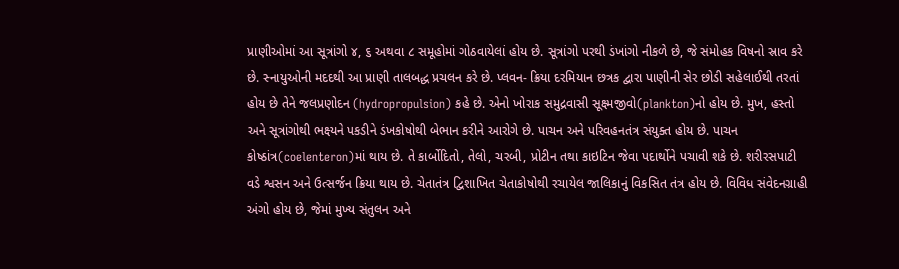પ્રાણીઓમાં આ સૂત્રાંગો ૪, ૬ અથવા ૮ સમૂહોમાં ગોઠવાયેલાં હોય છે. સૂત્રાંગો પરથી ડંખાંગો નીકળે છે, જે સંમોહક વિષનો સ્રાવ કરે છે. સ્નાયુઓની મદદથી આ પ્રાણી તાલબદ્ધ પ્રચલન કરે છે. પ્લવન- ક્રિયા દરમિયાન છત્રક દ્વારા પાણીની સેર છોડી સહેલાઈથી તરતાં હોય છે તેને જલપ્રણોદન (hydropropulsion) કહે છે. એનો ખોરાક સમુદ્રવાસી સૂક્ષ્મજીવો(plankton)નો હોય છે. મુખ, હસ્તો અને સૂત્રાંગોથી ભક્ષ્યને પકડીને ડંખકોષોથી બેભાન કરીને આરોગે છે. પાચન અને પરિવહનતંત્ર સંયુક્ત હોય છે. પાચન કોષ્ઠાંત્ર(coelenteron)માં થાય છે. તે કાર્બોદિતો, તેલો, ચરબી, પ્રોટીન તથા કાઇટિન જેવા પદાર્થોને પચાવી શકે છે. શરીરસપાટી વડે શ્વસન અને ઉત્સર્જન ક્રિયા થાય છે. ચેતાતંત્ર દ્વિશાખિત ચેતાકોષોથી રચાયેલ જાલિકાનું વિકસિત તંત્ર હોય છે. વિવિધ સંવેદનગ્રાહી અંગો હોય છે, જેમાં મુખ્ય સંતુલન અને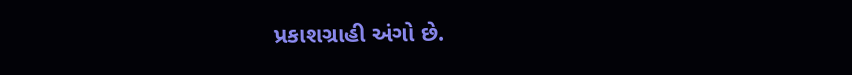પ્રકાશગ્રાહી અંગો છે.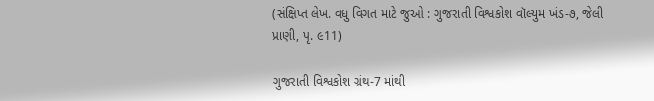(સંક્ષિપ્ત લેખ. વધુ વિગત માટે જુઓ : ગુજરાતી વિશ્વકોશ વૉલ્યુમ ખંડ-૭, જેલી પ્રાણી, પૃ. ૯11)

ગુજરાતી વિશ્વકોશ ગ્રંથ-7 માંથી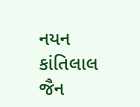નયન કાંતિલાલ જૈન